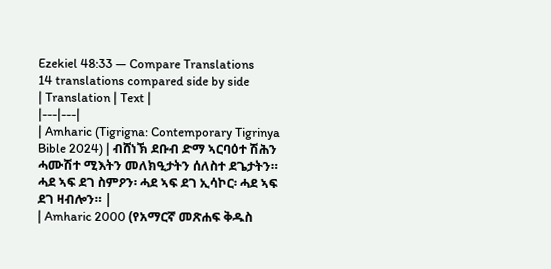Ezekiel 48:33 — Compare Translations
14 translations compared side by side
| Translation | Text |
|---|---|
| Amharic (Tigrigna: Contemporary Tigrinya Bible 2024) | ብሸነኽ ደቡብ ድማ ኣርባዕተ ሽሕን ሓሙሽተ ሚእትን መለክዒታትን ሰለስተ ደጌታትን። ሓደ ኣፍ ደገ ስምዖን፡ ሓደ ኣፍ ደገ ኢሳኮር፡ ሓደ ኣፍ ደገ ዛብሎን። |
| Amharic 2000 (የአማርኛ መጽሐፍ ቅዱስ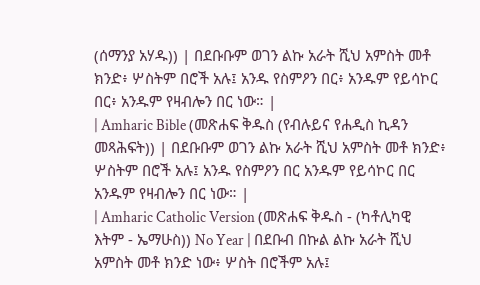(ሰማንያ አሃዱ)) | በደቡቡም ወገን ልኩ አራት ሺህ አምስት መቶ ክንድ፥ ሦስትም በሮች አሉ፤ አንዱ የስምዖን በር፥ አንዱም የይሳኮር በር፥ አንዱም የዛብሎን በር ነው። |
| Amharic Bible (መጽሐፍ ቅዱስ (የብሉይና የሐዲስ ኪዳን መጻሕፍት)) | በደቡቡም ወገን ልኩ አራት ሺህ አምስት መቶ ክንድ፥ ሦስትም በሮች አሉ፤ አንዱ የስምዖን በር አንዱም የይሳኮር በር አንዱም የዛብሎን በር ነው። |
| Amharic Catholic Version (መጽሐፍ ቅዱስ - (ካቶሊካዊ እትም - ኤማሁስ)) No Year | በደቡብ በኩል ልኩ አራት ሺህ አምስት መቶ ክንድ ነው፥ ሦስት በሮችም አሉ፤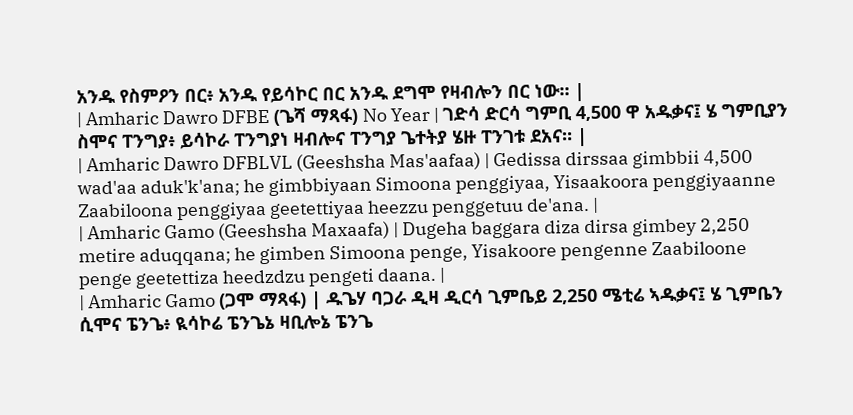አንዱ የስምዖን በር፥ አንዱ የይሳኮር በር አንዱ ደግሞ የዛብሎን በር ነው። |
| Amharic Dawro DFBE (ጌሻ ማጻፋ) No Year | ገድሳ ድርሳ ግምቢ 4,500 ዋ አዱቃና፤ ሄ ግምቢያን ስሞና ፐንግያ፥ ይሳኮራ ፐንግያነ ዛብሎና ፐንግያ ጌተትያ ሄዙ ፐንገቱ ደአና። |
| Amharic Dawro DFBLVL (Geeshsha Mas'aafaa) | Gedissa dirssaa gimbbii 4,500 wad'aa aduk'k'ana; he gimbbiyaan Simoona penggiyaa, Yisaakoora penggiyaanne Zaabiloona penggiyaa geetettiyaa heezzu penggetuu de'ana. |
| Amharic Gamo (Geeshsha Maxaafa) | Dugeha baggara diza dirsa gimbey 2,250 metire aduqqana; he gimben Simoona penge, Yisakoore pengenne Zaabiloone penge geetettiza heedzdzu pengeti daana. |
| Amharic Gamo (ጋሞ ማጻፋ) | ዱጌሃ ባጋራ ዲዛ ዲርሳ ጊምቤይ 2,250 ሜቲሬ ኣዱቃና፤ ሄ ጊምቤን ሲሞና ፔንጌ፥ ዪሳኮሬ ፔንጌኔ ዛቢሎኔ ፔንጌ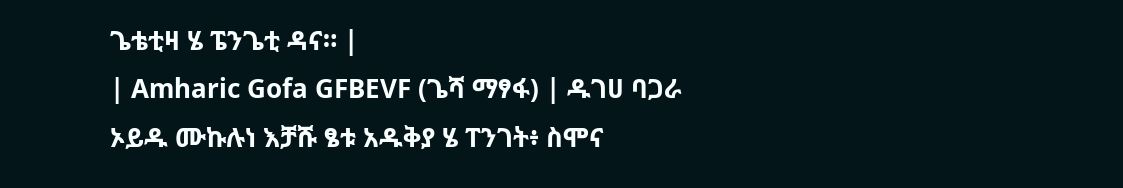ጌቴቲዛ ሄ ፔንጌቲ ዳና። |
| Amharic Gofa GFBEVF (ጌሻ ማፃፋ) | ዱገሀ ባጋራ ኦይዱ ሙኩሉነ እቻሹ ፄቱ አዱቅያ ሄ ፐንገት፥ ስሞና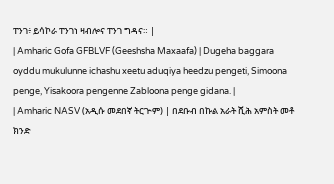ፐንገ፥ ይሳኮራ ፐንገነ ዛብሎና ፐንገ ግዳና። |
| Amharic Gofa GFBLVF (Geeshsha Maxaafa) | Dugeha baggara oyddu mukulunne ichashu xeetu aduqiya heedzu pengeti, Simoona penge, Yisakoora pengenne Zabloona penge gidana. |
| Amharic NASV (አዲሱ መደበኛ ትርጒም) | በደቡብ በኩል አራት ሺሕ አምስት መቶ ክንድ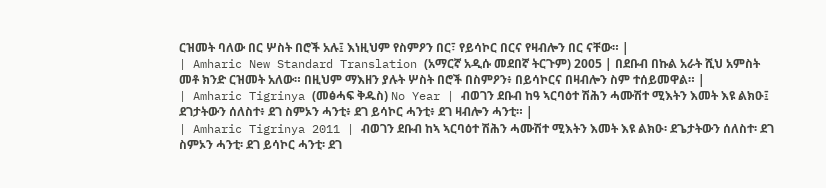ርዝመት ባለው በር ሦስት በሮች አሉ፤ እነዚህም የስምዖን በር፣ የይሳኮር በርና የዛብሎን በር ናቸው። |
| Amharic New Standard Translation (አማርኛ አዲሱ መደበኛ ትርጉም) 2005 | በደቡብ በኩል አራት ሺህ አምስት መቶ ክንድ ርዝመት አለው። በዚህም ማእዘን ያሉት ሦስት በሮች በስምዖን፥ በይሳኮርና በዛብሎን ስም ተሰይመዋል። |
| Amharic Tigrinya (መፅሓፍ ቅዱስ) No Year | ብወገን ደቡብ ከዓ ኣርባዕተ ሽሕን ሓሙሽተ ሚእትን እመት እዩ ልክዑ፤ ደገታትውን ሰለስተ፥ ደገ ስምኦን ሓንቲ፥ ደገ ይሳኮር ሓንቲ፥ ደገ ዛብሎን ሓንቲ። |
| Amharic Tigrinya 2011 | ብወገን ደቡብ ከኣ ኣርባዕተ ሽሕን ሓሙሽተ ሚእትን እመት እዩ ልክዑ፡ ደጌታትውን ሰለስተ፡ ደገ ስምኦን ሓንቲ፡ ደገ ይሳኮር ሓንቲ፡ ደገ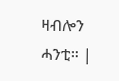ዛብሎን ሓንቲ። |